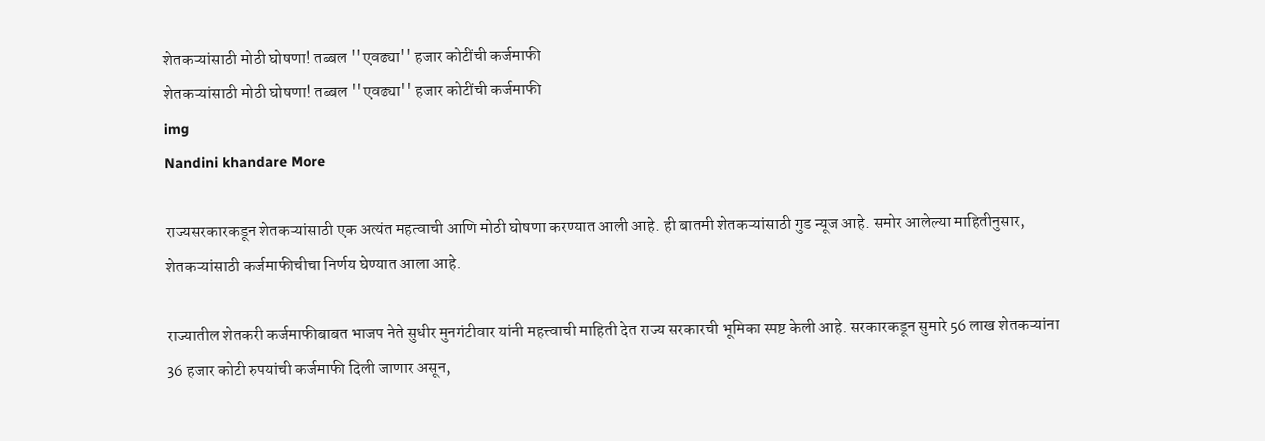शेतकऱ्यांसाठी मोठी घोषणा! तब्बल ''एवढ्या'' हजार कोटींची कर्जमाफी
शेतकऱ्यांसाठी मोठी घोषणा! तब्बल ''एवढ्या'' हजार कोटींची कर्जमाफी
img
Nandini khandare More

राज्यसरकारकडून शेतकऱ्यांसाठी एक अत्यंत महत्वाची आणि मोठी घोषणा करण्यात आली आहे. ही बातमी शेतकऱ्यांसाठी गुड न्यूज आहे. समोर आलेल्या माहितीनुसार, शेतकऱ्यांसाठी कर्जमाफीचीचा निर्णय घेण्यात आला आहे.

राज्यातील शेतकरी कर्जमाफीबाबत भाजप नेते सुधीर मुनगंटीवार यांनी महत्त्वाची माहिती देत राज्य सरकारची भूमिका स्पष्ट केली आहे. सरकारकडून सुमारे 56 लाख शेतकऱ्यांना 36 हजार कोटी रुपयांची कर्जमाफी दिली जाणार असून,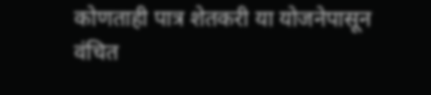कोणताही पात्र शेतकरी या योजनेपासून वंचित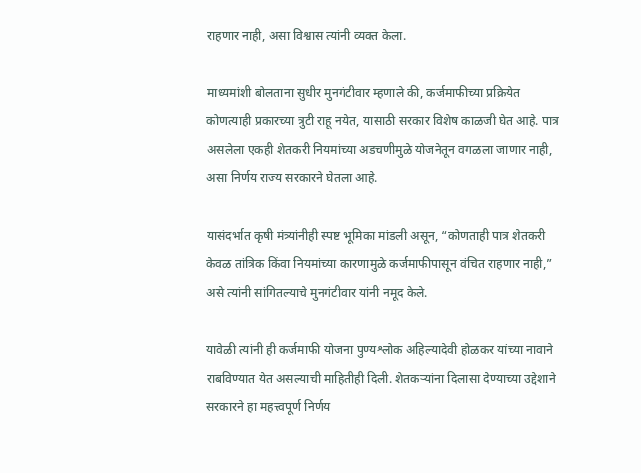राहणार नाही, असा विश्वास त्यांनी व्यक्त केला.

माध्यमांशी बोलताना सुधीर मुनगंटीवार म्हणाले की, कर्जमाफीच्या प्रक्रियेत कोणत्याही प्रकारच्या त्रुटी राहू नयेत, यासाठी सरकार विशेष काळजी घेत आहे. पात्र असलेला एकही शेतकरी नियमांच्या अडचणीमुळे योजनेतून वगळला जाणार नाही, असा निर्णय राज्य सरकारने घेतला आहे.

यासंदर्भात कृषी मंत्र्यांनीही स्पष्ट भूमिका मांडली असून, “कोणताही पात्र शेतकरी केवळ तांत्रिक किंवा नियमांच्या कारणामुळे कर्जमाफीपासून वंचित राहणार नाही,” असे त्यांनी सांगितल्याचे मुनगंटीवार यांनी नमूद केले.

यावेळी त्यांनी ही कर्जमाफी योजना पुण्यश्लोक अहिल्यादेवी होळकर यांच्या नावाने राबविण्यात येत असल्याची माहितीही दिली. शेतकऱ्यांना दिलासा देण्याच्या उद्देशाने सरकारने हा महत्त्वपूर्ण निर्णय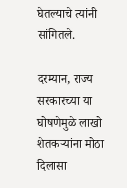घेतल्याचे त्यांनी सांगितले.

दरम्यान, राज्य सरकारच्या या घोषणेमुळे लाखो शेतकऱ्यांना मोठा दिलासा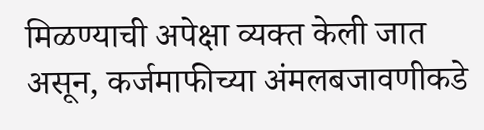मिळण्याची अपेक्षा व्यक्त केली जात असून, कर्जमाफीच्या अंमलबजावणीकडे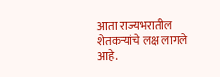आता राज्यभरातील शेतकऱ्यांचे लक्ष लागले आहे.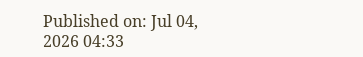Published on: Jul 04, 2026 04:33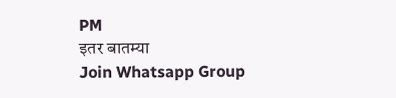PM
इतर बातम्या
Join Whatsapp Group